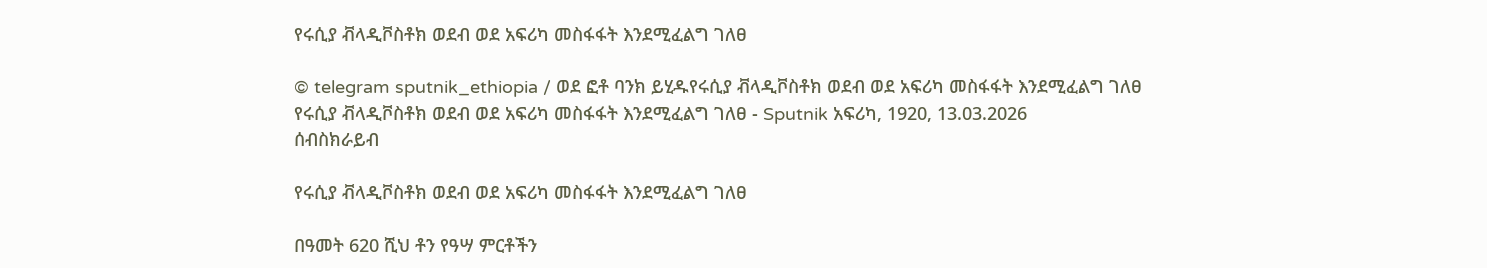የሩሲያ ቭላዲቮስቶክ ወደብ ወደ አፍሪካ መስፋፋት እንደሚፈልግ ገለፀ

© telegram sputnik_ethiopia / ወደ ፎቶ ባንክ ይሂዱየሩሲያ ቭላዲቮስቶክ ወደብ ወደ አፍሪካ መስፋፋት እንደሚፈልግ ገለፀ
የሩሲያ ቭላዲቮስቶክ ወደብ ወደ አፍሪካ መስፋፋት እንደሚፈልግ ገለፀ - Sputnik አፍሪካ, 1920, 13.03.2026
ሰብስክራይብ

የሩሲያ ቭላዲቮስቶክ ወደብ ወደ አፍሪካ መስፋፋት እንደሚፈልግ ገለፀ

በዓመት 620 ሺህ ቶን የዓሣ ምርቶችን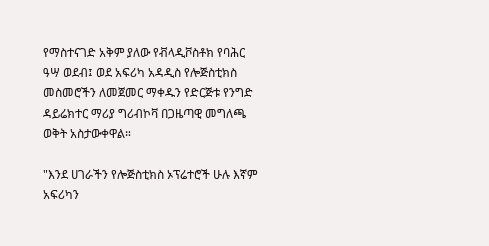የማስተናገድ አቅም ያለው የቭላዲቮስቶክ የባሕር ዓሣ ወደብ፤ ወደ አፍሪካ አዳዲስ የሎጅስቲክስ መስመሮችን ለመጀመር ማቀዱን የድርጅቱ የንግድ ዳይሬክተር ማሪያ ግሪብኮቫ በጋዜጣዊ መግለጫ ወቅት አስታውቀዋል።

"እንደ ሀገራችን የሎጅስቲክስ ኦፕሬተሮች ሁሉ እኛም አፍሪካን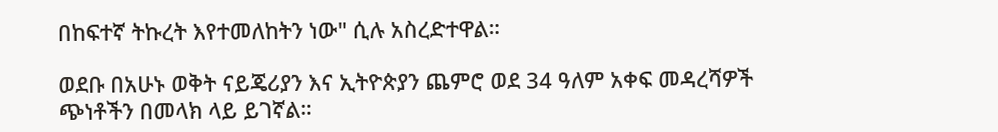በከፍተኛ ትኩረት እየተመለከትን ነው" ሲሉ አስረድተዋል።

ወደቡ በአሁኑ ወቅት ናይጄሪያን እና ኢትዮጵያን ጨምሮ ወደ 34 ዓለም አቀፍ መዳረሻዎች ጭነቶችን በመላክ ላይ ይገኛል።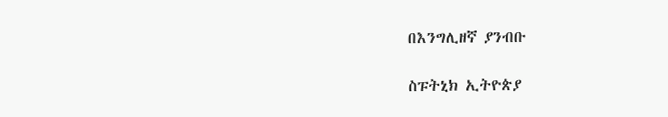በእንግሊዘኛ ያንብቡ

ስፑትኒክ ኢትዮጵያ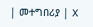| መተግበሪያ | X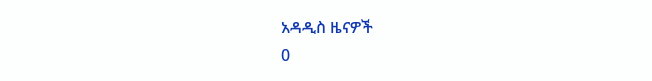አዳዲስ ዜናዎች
0